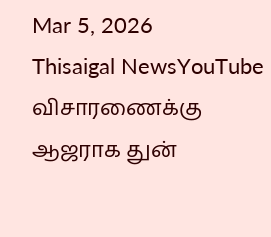Mar 5, 2026
Thisaigal NewsYouTube
விசாரணைக்கு ஆஜராக துன்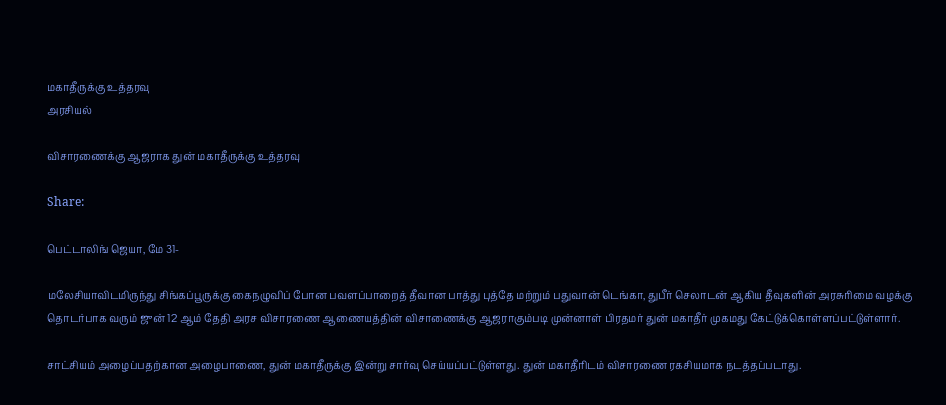மகாதீருக்கு உத்தரவு
அரசியல்

விசாரணைக்கு ஆஜராக துன் மகாதீருக்கு உத்தரவு

Share:

பெட்டாலிங் ஜெயா, மே 31-

மலேசியாவிடமிருந்து சிங்கப்பூருக்கு கைநழுவிப் போன பவளப்பாறைத் தீவான பாத்து புத்தே மற்றும் பதுவான் டெங்கா, துபீர் செலாடன் ஆகிய தீவுகளின் அரசுரிமை வழக்கு தொடர்பாக வரும் ஜுன் 12 ஆம் தேதி அரச விசாரணை ஆணையத்தின் விசாணைக்கு ஆஜராகும்படி முன்னாள் பிரதமர் துன் மகாதீர் முகமது கேட்டுக்கொள்ளப்பட்டுள்ளார்.

சாட்சியம் அழைப்பதற்கான அழைபாணை, துன் மகாதீருக்கு இன்று சார்வு செய்யப்பட்டுள்ளது. துன் மகாதீரிடம் விசாரணை ரகசியமாக நடத்தப்படாது.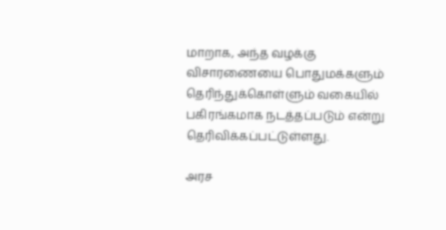மாறாக, அந்த வழக்கு விசாரணையை பொதுமக்களும் தெரிந்துக்கொள்ளும் வகையில் பகிரங்கமாக நடத்தப்படும் என்று தெரிவிக்கப்பட்டுள்ளது.

அரச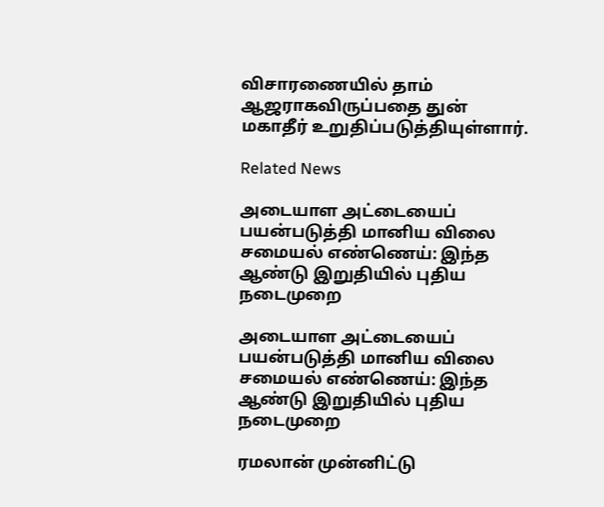விசாரணையில் தாம் ஆஜராகவிருப்பதை துன் மகாதீர் உறுதிப்படுத்தியுள்ளார்.

Related News

அடையாள அட்டையைப்  பயன்படுத்தி மானிய விலை சமையல் எண்ணெய்: இந்த ஆண்டு இறுதியில் புதிய நடைமுறை

அடையாள அட்டையைப் பயன்படுத்தி மானிய விலை சமையல் எண்ணெய்: இந்த ஆண்டு இறுதியில் புதிய நடைமுறை

ரமலான் முன்னிட்டு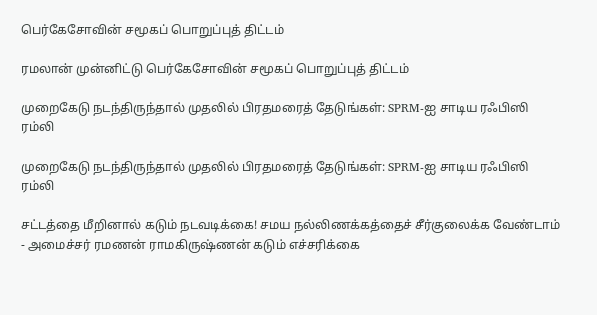பெர்கேசோவின் சமூகப் பொறுப்புத் திட்டம்

ரமலான் முன்னிட்டு பெர்கேசோவின் சமூகப் பொறுப்புத் திட்டம்

முறைகேடு நடந்திருந்தால் முதலில் பிரதமரைத் தேடுங்கள்: SPRM-ஐ சாடிய ரஃபிஸி ரம்லி

முறைகேடு நடந்திருந்தால் முதலில் பிரதமரைத் தேடுங்கள்: SPRM-ஐ சாடிய ரஃபிஸி ரம்லி

சட்டத்தை மீறினால் கடும் நடவடிக்கை! சமய நல்லிணக்கத்தைச் சீர்குலைக்க வேண்டாம் - அமைச்சர் ரமணன் ராமகிருஷ்ணன் கடும் எச்சரிக்கை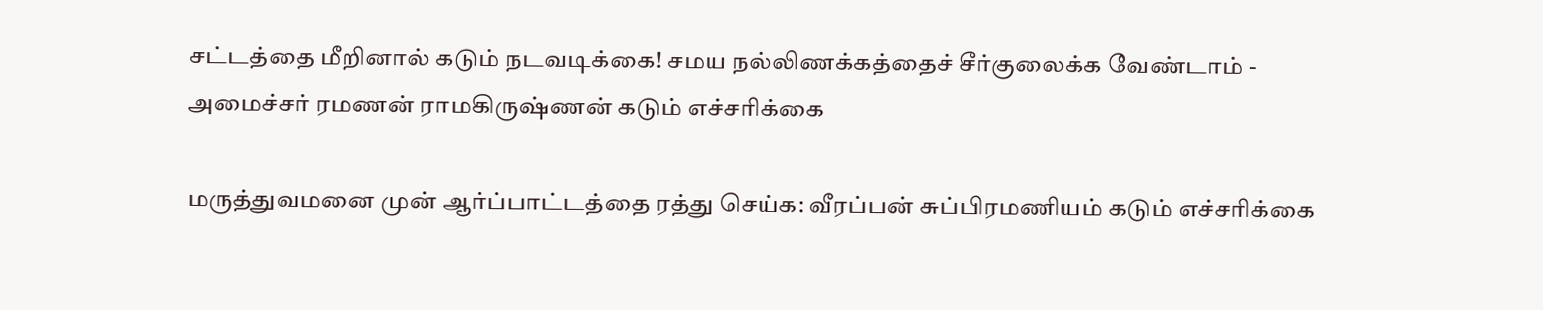சட்டத்தை மீறினால் கடும் நடவடிக்கை! சமய நல்லிணக்கத்தைச் சீர்குலைக்க வேண்டாம் - அமைச்சர் ரமணன் ராமகிருஷ்ணன் கடும் எச்சரிக்கை

மருத்துவமனை முன் ஆர்ப்பாட்டத்தை ரத்து செய்க: வீரப்பன் சுப்பிரமணியம் கடும் எச்சரிக்கை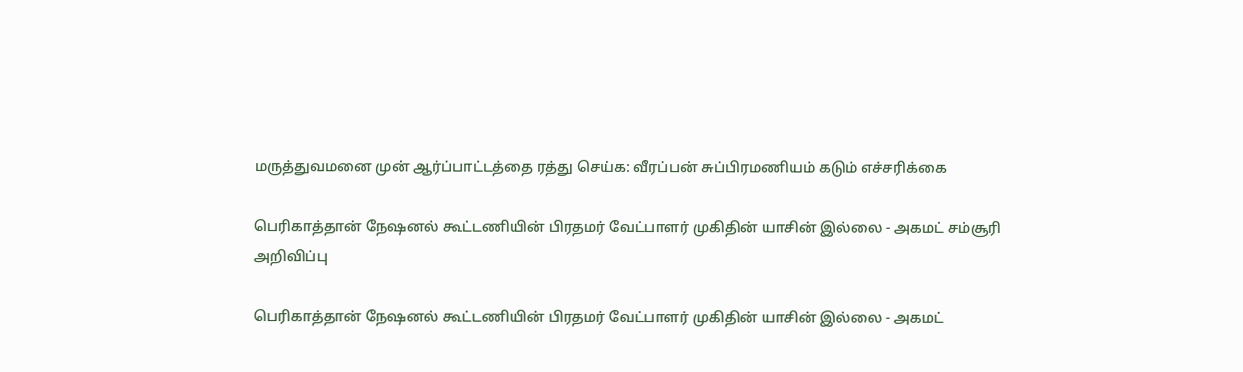மருத்துவமனை முன் ஆர்ப்பாட்டத்தை ரத்து செய்க: வீரப்பன் சுப்பிரமணியம் கடும் எச்சரிக்கை

பெரிகாத்தான் நேஷனல் கூட்டணியின் பிரதமர் வேட்பாளர் முகிதின் யாசின் இல்லை - அகமட் சம்சூரி அறிவிப்பு

பெரிகாத்தான் நேஷனல் கூட்டணியின் பிரதமர் வேட்பாளர் முகிதின் யாசின் இல்லை - அகமட்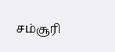சம்சூரி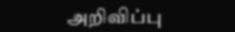அறிவிப்பு